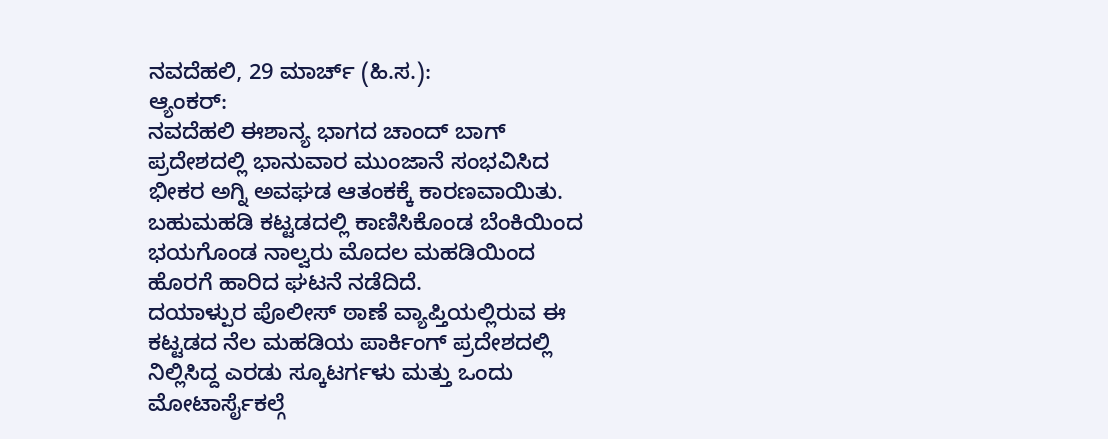ನವದೆಹಲಿ, 29 ಮಾರ್ಚ್ (ಹಿ.ಸ.):
ಆ್ಯಂಕರ್:
ನವದೆಹಲಿ ಈಶಾನ್ಯ ಭಾಗದ ಚಾಂದ್ ಬಾಗ್ ಪ್ರದೇಶದಲ್ಲಿ ಭಾನುವಾರ ಮುಂಜಾನೆ ಸಂಭವಿಸಿದ ಭೀಕರ ಅಗ್ನಿ ಅವಘಡ ಆತಂಕಕ್ಕೆ ಕಾರಣವಾಯಿತು. ಬಹುಮಹಡಿ ಕಟ್ಟಡದಲ್ಲಿ ಕಾಣಿಸಿಕೊಂಡ ಬೆಂಕಿಯಿಂದ ಭಯಗೊಂಡ ನಾಲ್ವರು ಮೊದಲ ಮಹಡಿಯಿಂದ ಹೊರಗೆ ಹಾರಿದ ಘಟನೆ ನಡೆದಿದೆ.
ದಯಾಳ್ಪುರ ಪೊಲೀಸ್ ಠಾಣೆ ವ್ಯಾಪ್ತಿಯಲ್ಲಿರುವ ಈ ಕಟ್ಟಡದ ನೆಲ ಮಹಡಿಯ ಪಾರ್ಕಿಂಗ್ ಪ್ರದೇಶದಲ್ಲಿ ನಿಲ್ಲಿಸಿದ್ದ ಎರಡು ಸ್ಕೂಟರ್ಗಳು ಮತ್ತು ಒಂದು ಮೋಟಾರ್ಸೈಕಲ್ಗೆ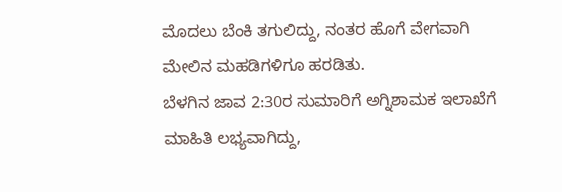ಮೊದಲು ಬೆಂಕಿ ತಗುಲಿದ್ದು, ನಂತರ ಹೊಗೆ ವೇಗವಾಗಿ ಮೇಲಿನ ಮಹಡಿಗಳಿಗೂ ಹರಡಿತು.
ಬೆಳಗಿನ ಜಾವ 2:30ರ ಸುಮಾರಿಗೆ ಅಗ್ನಿಶಾಮಕ ಇಲಾಖೆಗೆ ಮಾಹಿತಿ ಲಭ್ಯವಾಗಿದ್ದು,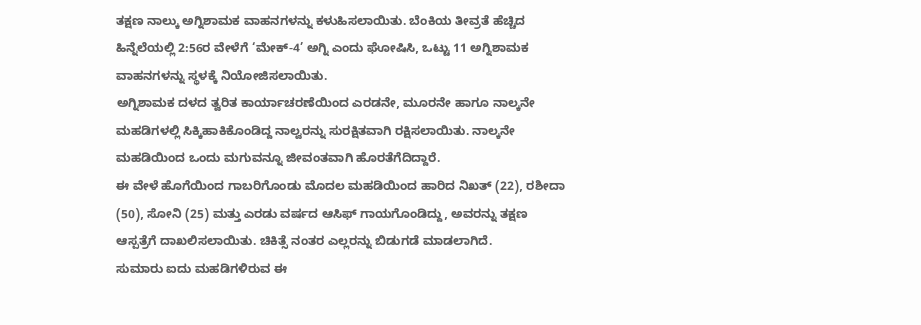ತಕ್ಷಣ ನಾಲ್ಕು ಅಗ್ನಿಶಾಮಕ ವಾಹನಗಳನ್ನು ಕಳುಹಿಸಲಾಯಿತು. ಬೆಂಕಿಯ ತೀವ್ರತೆ ಹೆಚ್ಚಿದ ಹಿನ್ನೆಲೆಯಲ್ಲಿ 2:56ರ ವೇಳೆಗೆ ‘ಮೇಕ್-4’ ಅಗ್ನಿ ಎಂದು ಘೋಷಿಸಿ, ಒಟ್ಟು 11 ಅಗ್ನಿಶಾಮಕ ವಾಹನಗಳನ್ನು ಸ್ಥಳಕ್ಕೆ ನಿಯೋಜಿಸಲಾಯಿತು.
ಅಗ್ನಿಶಾಮಕ ದಳದ ತ್ವರಿತ ಕಾರ್ಯಾಚರಣೆಯಿಂದ ಎರಡನೇ, ಮೂರನೇ ಹಾಗೂ ನಾಲ್ಕನೇ ಮಹಡಿಗಳಲ್ಲಿ ಸಿಕ್ಕಿಹಾಕಿಕೊಂಡಿದ್ದ ನಾಲ್ವರನ್ನು ಸುರಕ್ಷಿತವಾಗಿ ರಕ್ಷಿಸಲಾಯಿತು. ನಾಲ್ಕನೇ ಮಹಡಿಯಿಂದ ಒಂದು ಮಗುವನ್ನೂ ಜೀವಂತವಾಗಿ ಹೊರತೆಗೆದಿದ್ದಾರೆ.
ಈ ವೇಳೆ ಹೊಗೆಯಿಂದ ಗಾಬರಿಗೊಂಡು ಮೊದಲ ಮಹಡಿಯಿಂದ ಹಾರಿದ ನಿಖತ್ (22), ರಶೀದಾ (50), ಸೋನಿ (25) ಮತ್ತು ಎರಡು ವರ್ಷದ ಆಸಿಫ್ ಗಾಯಗೊಂಡಿದ್ದು, ಅವರನ್ನು ತಕ್ಷಣ ಆಸ್ಪತ್ರೆಗೆ ದಾಖಲಿಸಲಾಯಿತು. ಚಿಕಿತ್ಸೆ ನಂತರ ಎಲ್ಲರನ್ನು ಬಿಡುಗಡೆ ಮಾಡಲಾಗಿದೆ.
ಸುಮಾರು ಐದು ಮಹಡಿಗಳಿರುವ ಈ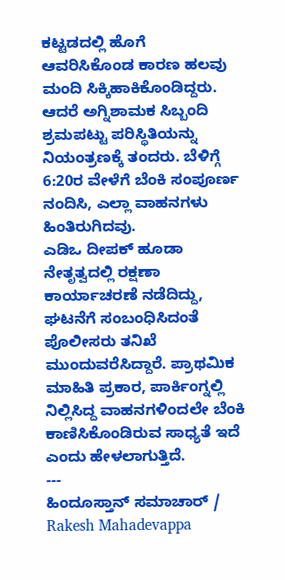ಕಟ್ಟಡದಲ್ಲಿ ಹೊಗೆ ಆವರಿಸಿಕೊಂಡ ಕಾರಣ ಹಲವು ಮಂದಿ ಸಿಕ್ಕಿಹಾಕಿಕೊಂಡಿದ್ದರು. ಆದರೆ ಅಗ್ನಿಶಾಮಕ ಸಿಬ್ಬಂದಿ ಶ್ರಮಪಟ್ಟು ಪರಿಸ್ಥಿತಿಯನ್ನು ನಿಯಂತ್ರಣಕ್ಕೆ ತಂದರು. ಬೆಳಿಗ್ಗೆ 6:20ರ ವೇಳೆಗೆ ಬೆಂಕಿ ಸಂಪೂರ್ಣ ನಂದಿಸಿ, ಎಲ್ಲಾ ವಾಹನಗಳು ಹಿಂತಿರುಗಿದವು.
ಎಡಿಒ ದೀಪಕ್ ಹೂಡಾ ನೇತೃತ್ವದಲ್ಲಿ ರಕ್ಷಣಾ ಕಾರ್ಯಾಚರಣೆ ನಡೆದಿದ್ದು, ಘಟನೆಗೆ ಸಂಬಂಧಿಸಿದಂತೆ ಪೊಲೀಸರು ತನಿಖೆ ಮುಂದುವರೆಸಿದ್ದಾರೆ. ಪ್ರಾಥಮಿಕ ಮಾಹಿತಿ ಪ್ರಕಾರ, ಪಾರ್ಕಿಂಗ್ನಲ್ಲಿ ನಿಲ್ಲಿಸಿದ್ದ ವಾಹನಗಳಿಂದಲೇ ಬೆಂಕಿ ಕಾಣಿಸಿಕೊಂಡಿರುವ ಸಾಧ್ಯತೆ ಇದೆ ಎಂದು ಹೇಳಲಾಗುತ್ತಿದೆ.
---
ಹಿಂದೂಸ್ತಾನ್ ಸಮಾಚಾರ್ / Rakesh Mahadevappa